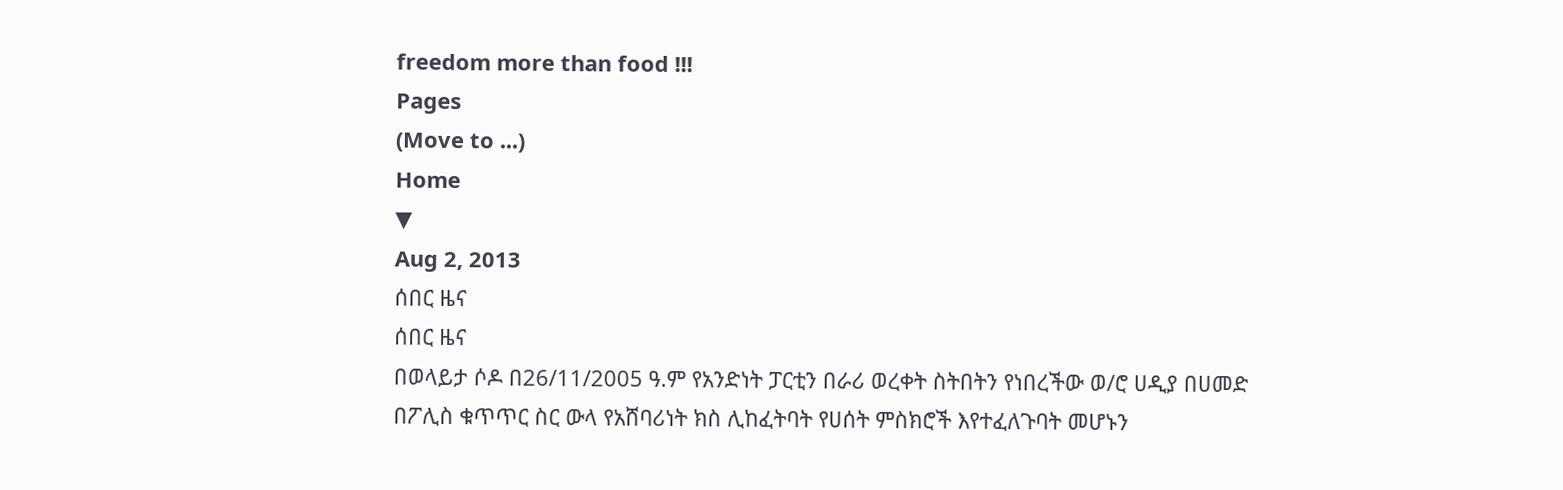freedom more than food !!!
Pages
(Move to ...)
Home
▼
Aug 2, 2013
ሰበር ዜና
ሰበር ዜና
በወላይታ ሶዶ በ26/11/2005 ዓ.ም የአንድነት ፓርቲን በራሪ ወረቀት ስትበትን የነበረችው ወ/ሮ ሀዲያ በሀመድ በፖሊስ ቁጥጥር ስር ውላ የአሸባሪነት ክስ ሊከፈትባት የሀሰት ምስክሮች እየተፈለጉባት መሆኑን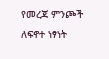የመረጃ ምንጮች ለፍኖተ ነፃነት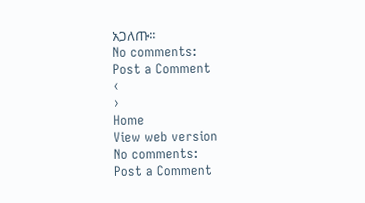አጋለጡ፡፡
No comments:
Post a Comment
‹
›
Home
View web version
No comments:
Post a Comment